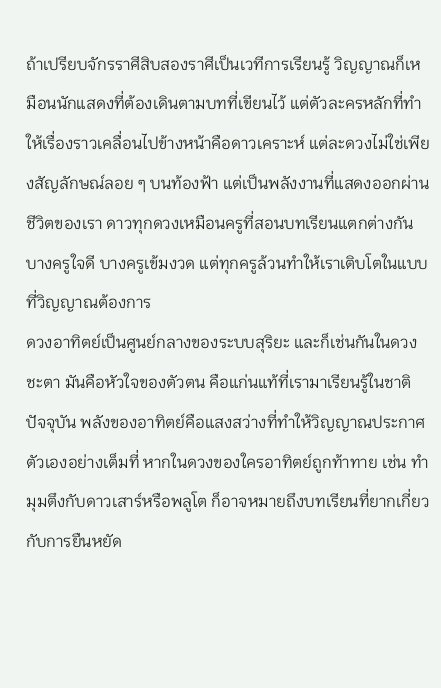ถ้าเปรียบจักรราศีสิบสองราศีเป็นเวทีการเรียนรู้ วิญญาณก็เหมือนนักแสดงที่ต้องเดินตามบทที่เขียนไว้ แต่ตัวละครหลักที่ทำให้เรื่องราวเคลื่อนไปข้างหน้าคือดาวเคราะห์ แต่ละดวงไม่ใช่เพียงสัญลักษณ์ลอย ๆ บนท้องฟ้า แต่เป็นพลังงานที่แสดงออกผ่านชีวิตของเรา ดาวทุกดวงเหมือนครูที่สอนบทเรียนแตกต่างกัน บางครูใจดี บางครูเข้มงวด แต่ทุกครูล้วนทำให้เราเติบโตในแบบที่วิญญาณต้องการ
ดวงอาทิตย์เป็นศูนย์กลางของระบบสุริยะ และก็เช่นกันในดวงชะตา มันคือหัวใจของตัวตน คือแก่นแท้ที่เรามาเรียนรู้ในชาติปัจจุบัน พลังของอาทิตย์คือแสงสว่างที่ทำให้วิญญาณประกาศตัวเองอย่างเต็มที่ หากในดวงของใครอาทิตย์ถูกท้าทาย เช่น ทำมุมตึงกับดาวเสาร์หรือพลูโต ก็อาจหมายถึงบทเรียนที่ยากเกี่ยวกับการยืนหยัด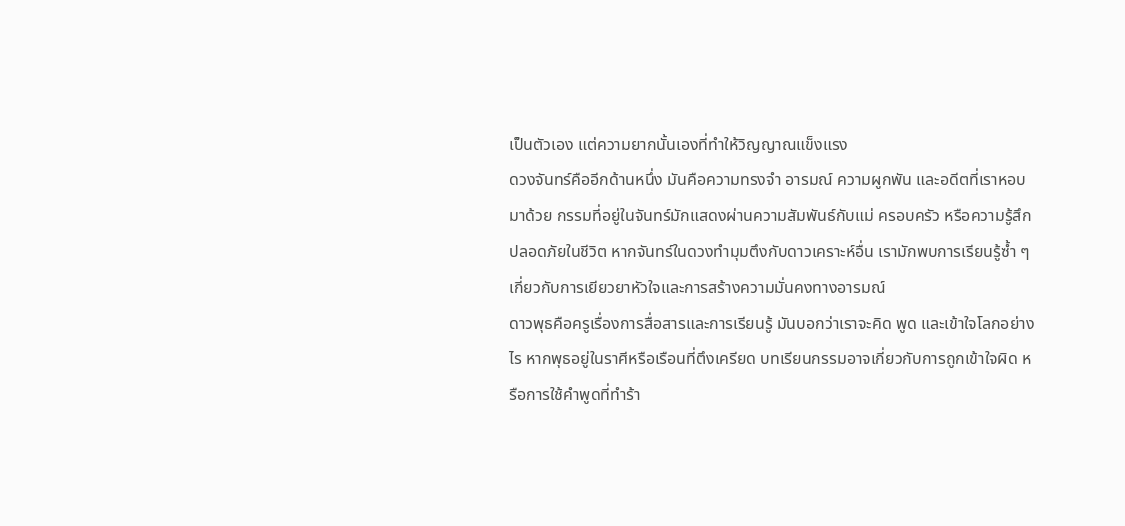เป็นตัวเอง แต่ความยากนั้นเองที่ทำให้วิญญาณแข็งแรง
ดวงจันทร์คืออีกด้านหนึ่ง มันคือความทรงจำ อารมณ์ ความผูกพัน และอดีตที่เราหอบมาด้วย กรรมที่อยู่ในจันทร์มักแสดงผ่านความสัมพันธ์กับแม่ ครอบครัว หรือความรู้สึกปลอดภัยในชีวิต หากจันทร์ในดวงทำมุมตึงกับดาวเคราะห์อื่น เรามักพบการเรียนรู้ซ้ำ ๆ เกี่ยวกับการเยียวยาหัวใจและการสร้างความมั่นคงทางอารมณ์
ดาวพุธคือครูเรื่องการสื่อสารและการเรียนรู้ มันบอกว่าเราจะคิด พูด และเข้าใจโลกอย่างไร หากพุธอยู่ในราศีหรือเรือนที่ตึงเครียด บทเรียนกรรมอาจเกี่ยวกับการถูกเข้าใจผิด หรือการใช้คำพูดที่ทำร้า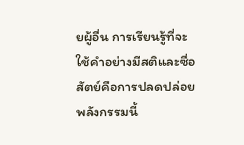ยผู้อื่น การเรียนรู้ที่จะใช้คำอย่างมีสติและซื่อสัตย์คือการปลดปล่อยพลังกรรมนี้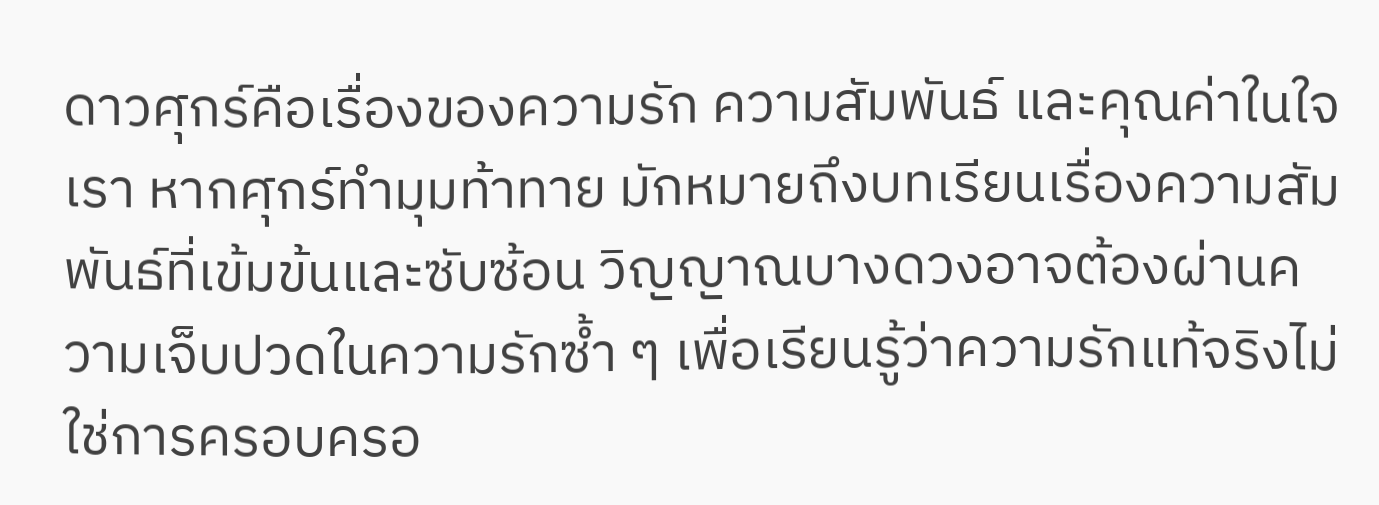ดาวศุกร์คือเรื่องของความรัก ความสัมพันธ์ และคุณค่าในใจเรา หากศุกร์ทำมุมท้าทาย มักหมายถึงบทเรียนเรื่องความสัมพันธ์ที่เข้มข้นและซับซ้อน วิญญาณบางดวงอาจต้องผ่านความเจ็บปวดในความรักซ้ำ ๆ เพื่อเรียนรู้ว่าความรักแท้จริงไม่ใช่การครอบครอ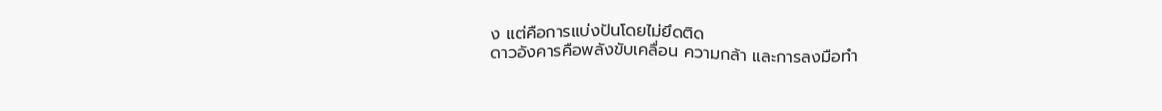ง แต่คือการแบ่งปันโดยไม่ยึดติด
ดาวอังคารคือพลังขับเคลื่อน ความกล้า และการลงมือทำ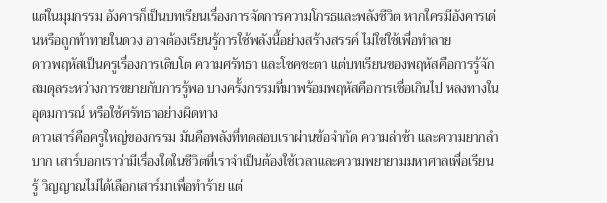แต่ในมุมกรรม อังคารก็เป็นบทเรียนเรื่องการจัดการความโกรธและพลังชีวิต หากใครมีอังคารเด่นหรือถูกท้าทายในดวง อาจต้องเรียนรู้การใช้พลังนี้อย่างสร้างสรรค์ ไม่ใช่ใช้เพื่อทำลาย
ดาวพฤหัสเป็นครูเรื่องการเติบโต ความศรัทธา และโชคชะตา แต่บทเรียนของพฤหัสคือการรู้จักสมดุลระหว่างการขยายกับการรู้พอ บางครั้งกรรมที่มาพร้อมพฤหัสคือการเชื่อเกินไป หลงทางในอุดมการณ์ หรือใช้ศรัทธาอย่างผิดทาง
ดาวเสาร์คือครูใหญ่ของกรรม มันคือพลังที่ทดสอบเราผ่านข้อจำกัด ความล่าช้า และความยากลำบาก เสาร์บอกเราว่ามีเรื่องใดในชีวิตที่เราจำเป็นต้องใช้เวลาและความพยายามมหาศาลเพื่อเรียนรู้ วิญญาณไม่ได้เลือกเสาร์มาเพื่อทำร้าย แต่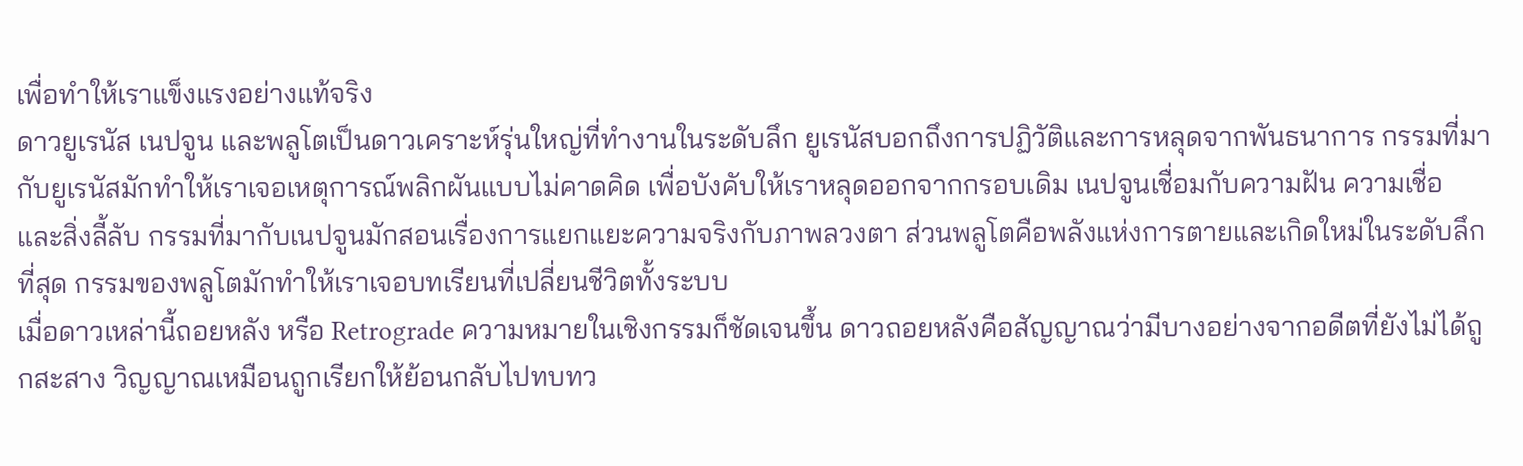เพื่อทำให้เราแข็งแรงอย่างแท้จริง
ดาวยูเรนัส เนปจูน และพลูโตเป็นดาวเคราะห์รุ่นใหญ่ที่ทำงานในระดับลึก ยูเรนัสบอกถึงการปฏิวัติและการหลุดจากพันธนาการ กรรมที่มากับยูเรนัสมักทำให้เราเจอเหตุการณ์พลิกผันแบบไม่คาดคิด เพื่อบังคับให้เราหลุดออกจากกรอบเดิม เนปจูนเชื่อมกับความฝัน ความเชื่อ และสิ่งลี้ลับ กรรมที่มากับเนปจูนมักสอนเรื่องการแยกแยะความจริงกับภาพลวงตา ส่วนพลูโตคือพลังแห่งการตายและเกิดใหม่ในระดับลึกที่สุด กรรมของพลูโตมักทำให้เราเจอบทเรียนที่เปลี่ยนชีวิตทั้งระบบ
เมื่อดาวเหล่านี้ถอยหลัง หรือ Retrograde ความหมายในเชิงกรรมก็ชัดเจนขึ้น ดาวถอยหลังคือสัญญาณว่ามีบางอย่างจากอดีตที่ยังไม่ได้ถูกสะสาง วิญญาณเหมือนถูกเรียกให้ย้อนกลับไปทบทว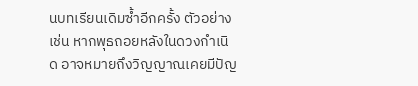นบทเรียนเดิมซ้ำอีกครั้ง ตัวอย่างเช่น หากพุธถอยหลังในดวงกำเนิด อาจหมายถึงวิญญาณเคยมีปัญ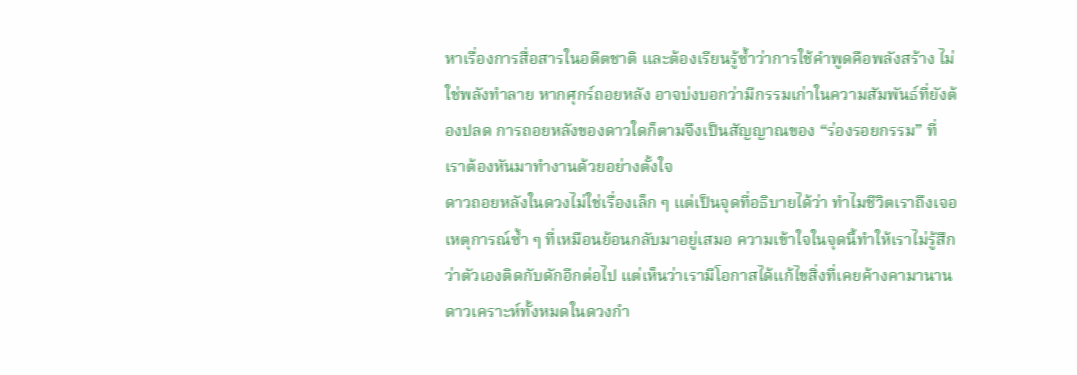หาเรื่องการสื่อสารในอดีตชาติ และต้องเรียนรู้ซ้ำว่าการใช้คำพูดคือพลังสร้าง ไม่ใช่พลังทำลาย หากศุกร์ถอยหลัง อาจบ่งบอกว่ามีกรรมเก่าในความสัมพันธ์ที่ยังต้องปลด การถอยหลังของดาวใดก็ตามจึงเป็นสัญญาณของ “ร่องรอยกรรม” ที่เราต้องหันมาทำงานด้วยอย่างตั้งใจ
ดาวถอยหลังในดวงไม่ใช่เรื่องเล็ก ๆ แต่เป็นจุดที่อธิบายได้ว่า ทำไมชีวิตเราถึงเจอเหตุการณ์ซ้ำ ๆ ที่เหมือนย้อนกลับมาอยู่เสมอ ความเข้าใจในจุดนี้ทำให้เราไม่รู้สึกว่าตัวเองติดกับดักอีกต่อไป แต่เห็นว่าเรามีโอกาสได้แก้ไขสิ่งที่เคยค้างคามานาน
ดาวเคราะห์ทั้งหมดในดวงกำ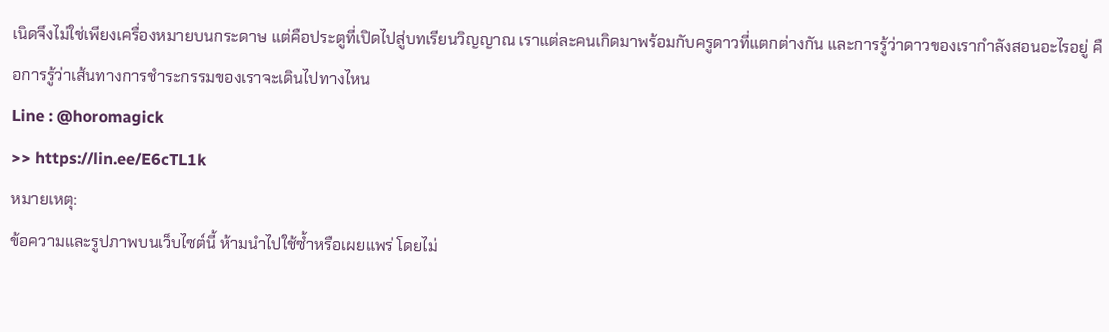เนิดจึงไม่ใช่เพียงเครื่องหมายบนกระดาษ แต่คือประตูที่เปิดไปสู่บทเรียนวิญญาณ เราแต่ละคนเกิดมาพร้อมกับครูดาวที่แตกต่างกัน และการรู้ว่าดาวของเรากำลังสอนอะไรอยู่ คือการรู้ว่าเส้นทางการชำระกรรมของเราจะเดินไปทางไหน
Line : @horomagick
>> https://lin.ee/E6cTL1k
หมายเหตุ:
ข้อความและรูปภาพบนเว็บไซต์นี้ ห้ามนำไปใช้ซ้ำหรือเผยแพร่ โดยไม่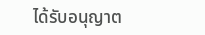ได้รับอนุญาต